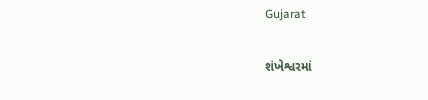Gujarat

શંખેશ્વરમાં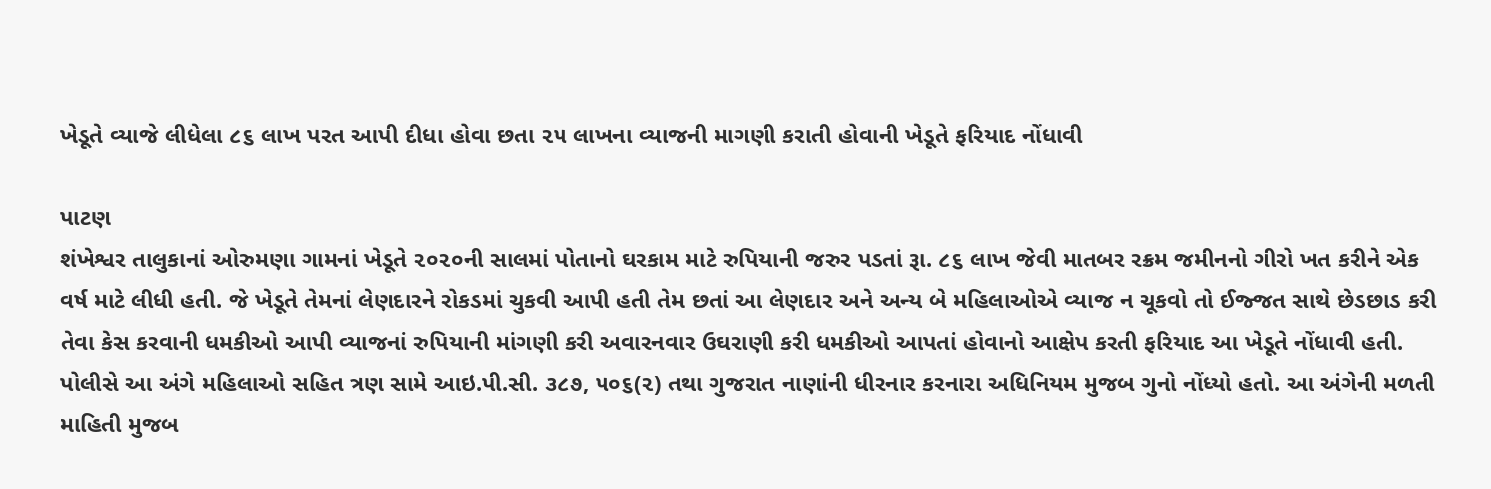ખેડૂતે વ્યાજે લીધેલા ૮૬ લાખ પરત આપી દીધા હોવા છતા ૨૫ લાખના વ્યાજની માગણી કરાતી હોવાની ખેડૂતે ફરિયાદ નોંધાવી

પાટણ
શંખેશ્વર તાલુકાનાં ઓરુમણા ગામનાં ખેડૂતે ૨૦૨૦ની સાલમાં પોતાનો ઘરકામ માટે રુપિયાની જરુર પડતાં રૂા. ૮૬ લાખ જેવી માતબર રક્રમ જમીનનો ગીરો ખત કરીને એક વર્ષ માટે લીધી હતી. જે ખેડૂતે તેમનાં લેણદારને રોકડમાં ચુકવી આપી હતી તેમ છતાં આ લેણદાર અને અન્ય બે મહિલાઓએ વ્યાજ ન ચૂકવો તો ઈજ્જત સાથે છેડછાડ કરી તેવા કેસ કરવાની ધમકીઓ આપી વ્યાજનાં રુપિયાની માંગણી કરી અવારનવાર ઉઘરાણી કરી ધમકીઓ આપતાં હોવાનો આક્ષેપ કરતી ફરિયાદ આ ખેડૂતે નોંધાવી હતી. પોલીસે આ અંગે મહિલાઓ સહિત ત્રણ સામે આઇ.પી.સી. ૩૮૭, ૫૦૬(૨) તથા ગુજરાત નાણાંની ધીરનાર કરનારા અધિનિયમ મુજબ ગુનો નોંધ્યો હતો. આ અંગેની મળતી માહિતી મુજબ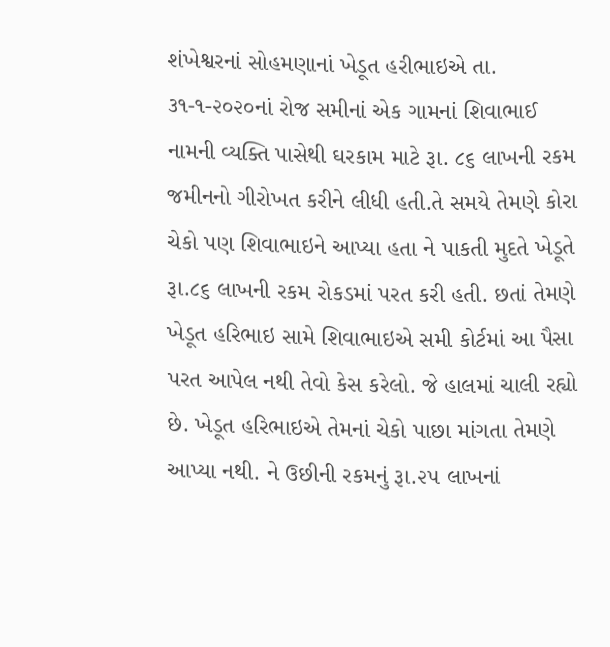શંખેશ્વરનાં સોહમણાનાં ખેડૂત હરીભાઇએ તા. ૩૧-૧-૨૦૨૦નાં રોજ સમીનાં એક ગામનાં શિવાભાઈ નામની વ્યક્તિ પાસેથી ઘરકામ માટે રૂા. ૮૬ લાખની રકમ જમીનનો ગીરોખત કરીને લીધી હતી.તે સમયે તેમણે કોરા ચેકો પણ શિવાભાઇને આપ્યા હતા ને પાકતી મુદતે ખેડૂતે રૂા.૮૬ લાખની રકમ રોકડમાં પરત કરી હતી. છતાં તેમણે ખેડૂત હરિભાઇ સામે શિવાભાઇએ સમી કોર્ટમાં આ પૈસા પરત આપેલ નથી તેવો કેસ કરેલો. જે હાલમાં ચાલી રહ્યો છે. ખેડૂત હરિભાઇએ તેમનાં ચેકો પાછા માંગતા તેમણે આપ્યા નથી. ને ઉછીની રકમનું રૂા.૨૫ લાખનાં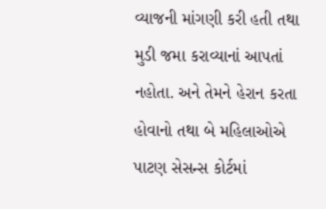વ્યાજની માંગણી કરી હતી તથા મુડી જમા કરાવ્યાનાં આપતાં નહોતા. અને તેમને હેરાન કરતા હોવાનો તથા બે મહિલાઓએ પાટણ સેસન્સ કોર્ટમાં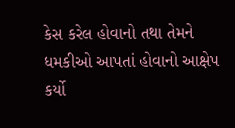કેસ કરેલ હોવાનો તથા તેમને ધમકીઓ આપતાં હોવાનો આક્ષેપ કર્યો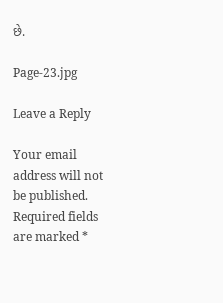છે.

Page-23.jpg

Leave a Reply

Your email address will not be published. Required fields are marked *